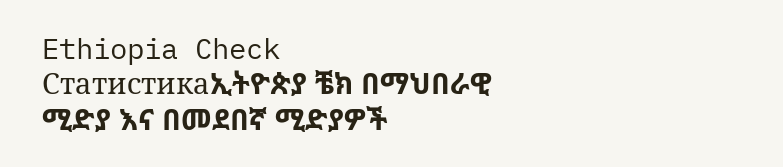Ethiopia Check
Статистикаኢትዮጵያ ቼክ በማህበራዊ ሚድያ እና በመደበኛ ሚድያዎች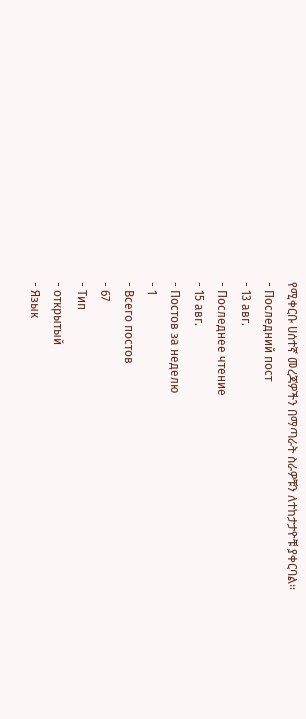የሚቀርቡ ሀሰተኛ መረጃዎችን በማጣራት ስራዎቹን ለተከታታዮቹ ያቀርባል።
- Последний пост
- 13 авг.
- Последнее чтение
- 15 авг.
- Постов за неделю
- 1
- Всего постов
- 67
- Тип
- открытый
- Язык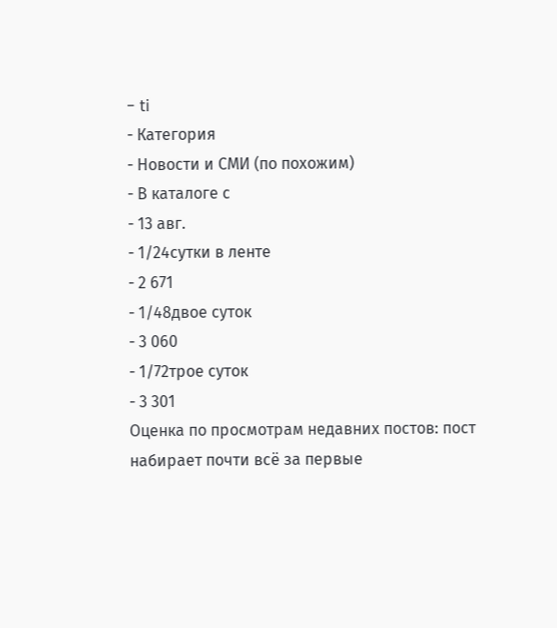- ti
- Категория
- Новости и СМИ (по похожим)
- В каталоге с
- 13 авг.
- 1/24сутки в ленте
- 2 671
- 1/48двое суток
- 3 060
- 1/72трое суток
- 3 301
Оценка по просмотрам недавних постов: пост набирает почти всё за первые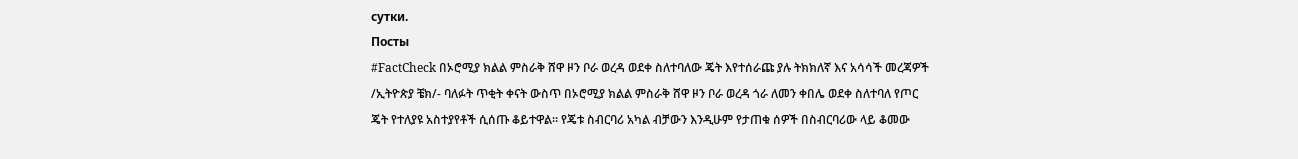сутки.
Посты
#FactCheck በኦሮሚያ ክልል ምስራቅ ሸዋ ዞን ቦራ ወረዳ ወደቀ ስለተባለው ጄት እየተሰራጩ ያሉ ትክክለኛ እና አሳሳች መረጃዎች /ኢትዮጵያ ቼክ/- ባለፉት ጥቂት ቀናት ውስጥ በኦሮሚያ ክልል ምስራቅ ሸዋ ዞን ቦራ ወረዳ ጎራ ለመን ቀበሌ ወደቀ ስለተባለ የጦር ጄት የተለያዩ አስተያየቶች ሲሰጡ ቆይተዋል። የጄቱ ስብርባሪ አካል ብቻውን እንዲሁም የታጠቁ ሰዎች በስብርባሪው ላይ ቆመው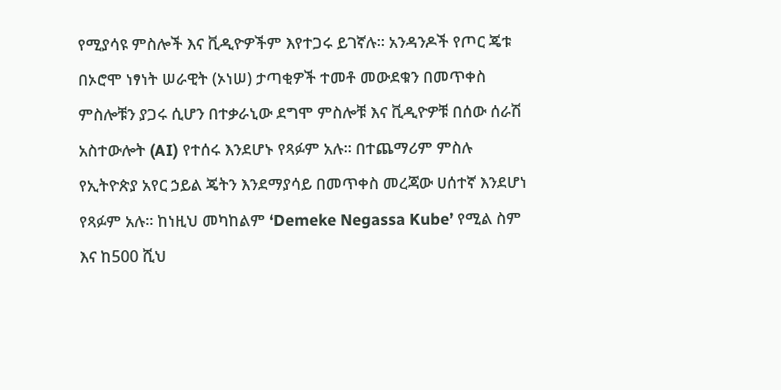የሚያሳዩ ምስሎች እና ቪዲዮዎችም እየተጋሩ ይገኛሉ። አንዳንዶች የጦር ጄቱ በኦሮሞ ነፃነት ሠራዊት (ኦነሠ) ታጣቂዎች ተመቶ መውደቁን በመጥቀስ ምስሎቹን ያጋሩ ሲሆን በተቃራኒው ደግሞ ምስሎቹ እና ቪዲዮዎቹ በሰው ሰራሽ አስተውሎት (AI) የተሰሩ እንደሆኑ የጻፉም አሉ። በተጨማሪም ምስሉ የኢትዮጵያ አየር ኃይል ጄትን እንደማያሳይ በመጥቀስ መረጃው ሀሰተኛ እንደሆነ የጻፉም አሉ። ከነዚህ መካከልም ‘Demeke Negassa Kube’ የሚል ስም እና ከ500 ሺህ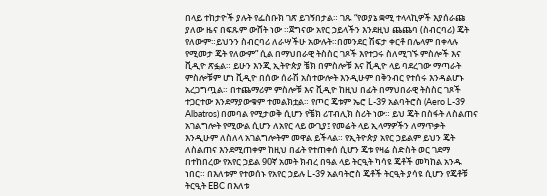በላይ ተከታዮች ያሉት የፌስቡክ ገጽ ይገኝበታል። ገጹ “የወያኔ ቋሚ ተላላኪዎች እያሰራጩ ያለው ዜና በፍጹም ውሸት ነው ።ጀግናው አየር ኃይላችን እንደዚህ ጨጨባ (ስብርባሪ) ጄት የለውም።ይህንን ስብርባሪ ለራሣችሁ አውሉት።በመንደር ሽፍታ ቀርቶ በሌላም በቀላሉ የሚመታ ጄት የለውም” ሲል በማህበራዊ ትስስር ገጾች እየተጋሩ ስለሚገኙ ምስሎች እና ቪዲዮ ጽፏል። ይሁን እንጂ ኢትዮጵያ ቼክ በምስሎቹ እና ቪዲዮ ላይ ባደረገው ማጣራት ምስሎቹም ሆነ ቪዲዮ በሰው ሰራሽ አስተውሎት እንዲሁም በቅንብር የተሰሩ እንዳልሆኑ አረጋግጧል። በተጨማሪም ምስሎቹ እና ቪዲዮ ከዚህ በፊት በማህበራዊ ትስስር ገጾች ተጋርተው እንደማያውቁም ተመልክቷል። የጦር ጄቱም ኤሮ L-39 አልባትሮስ (Aero L-39 Albatros) በመባል የሚታወቅ ሲሆን የቼክ ሪፐብሊክ ስሪት ነው። ይህ ጄት በስፋት ለስልጠና አገልግሎት የሚውል ሲሆን ለአየር ላይ ውጊያ፤ የመሬት ላይ ኢላማዎችን ለማጥቃት እንዲሁም ለስለላ አገልግሎትም መዋል ይችላል። የኢትዮጵያ አየር ኃይልም ይህን ጄት ለስልጠና እንደሚጠቀም ከዚህ በፊት የተጠቀሰ ሲሆን ጄቱ የዛሬ ስድስት ወር ገደማ በተከበረው የአየር ኃይል 90ኛ አመት ክብረ በዓል ላይ ትርዒት ካሳዩ ጄቶች መካከል አንዱ ነበር። በእለቱም የተወሰኑ የአየር ኃይሉ L-39 አልባትሮስ ጄቶች ትርዒት ያሳዩ ሲሆን የጄቶቹ ትርዒት EBC በእለቱ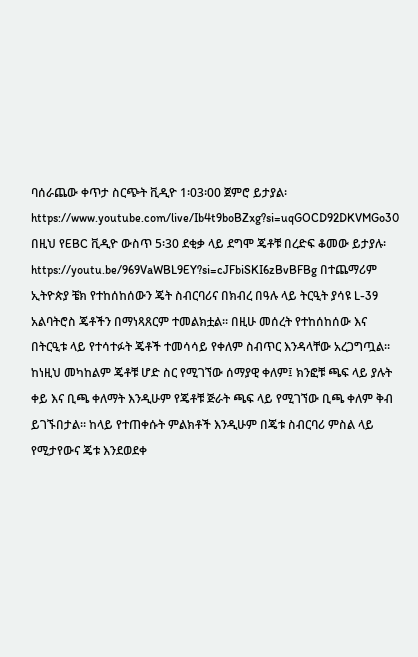ባሰራጨው ቀጥታ ስርጭት ቪዲዮ 1፡03፡00 ጀምሮ ይታያል፡ https://www.youtube.com/live/Ib4t9boBZxg?si=uqGOCD92DKVMGo30 በዚህ የEBC ቪዲዮ ውስጥ 5፡30 ደቂቃ ላይ ደግሞ ጄቶቹ በረድፍ ቆመው ይታያሉ፡ https://youtu.be/969VaWBL9EY?si=cJFbiSKI6zBvBFBg በተጨማሪም ኢትዮጵያ ቼክ የተከሰከሰውን ጄት ስብርባሪና በክብረ በዓሉ ላይ ትርዒት ያሳዩ L-39 አልባትሮስ ጄቶችን በማነጻጸርም ተመልክቷል። በዚሁ መሰረት የተከሰከሰው እና በትርዒቱ ላይ የተሳተፉት ጄቶች ተመሳሳይ የቀለም ስብጥር እንዳላቸው አረጋግጧል። ከነዚህ መካከልም ጄቶቹ ሆድ ስር የሚገኘው ሰማያዊ ቀለም፤ ክንፎቹ ጫፍ ላይ ያሉት ቀይ እና ቢጫ ቀለማት እንዲሁም የጄቶቹ ጅራት ጫፍ ላይ የሚገኘው ቢጫ ቀለም ቅብ ይገኙበታል። ከላይ የተጠቀሱት ምልክቶች እንዲሁም በጄቱ ስብርባሪ ምስል ላይ የሚታየውና ጄቱ እንደወደቀ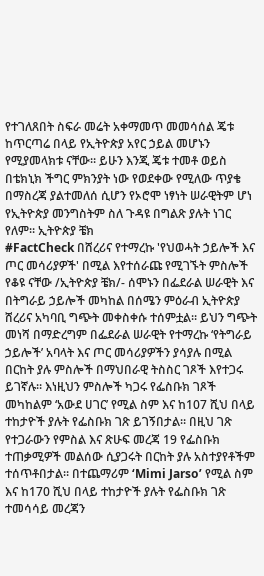የተገለጸበት ስፍራ መሬት አቀማመጥ መመሳሰል ጄቱ ከጥርጣሬ በላይ የኢትዮጵያ አየር ኃይል መሆኑን የሚያመላክቱ ናቸው። ይሁን እንጂ ጄቱ ተመቶ ወይስ በቴክኒክ ችግር ምክንያት ነው የወደቀው የሚለው ጥያቄ በማስረጃ ያልተመለሰ ሲሆን የኦሮሞ ነፃነት ሠራዊትም ሆነ የኢትዮጵያ መንግስትም ስለ ጉዳዩ በግልጽ ያሉት ነገር የለም። ኢትዮጵያ ቼክ
#FactCheck በሸረሪና የተማረኩ 'የህወሓት ኃይሎች እና ጦር መሳሪያዎች' በሚል እየተሰራጩ የሚገኙት ምስሎች የቆዩ ናቸው /ኢትዮጵያ ቼክ/- ሰሞኑን በፌደራል ሠራዊት እና በትግራይ ኃይሎች መካከል በሰሜን ምዕራብ ኢትዮጵያ ሸረሪና አካባቢ ግጭት መቀስቀሱ ተሰምቷል። ይህን ግጭት መነሻ በማድረግም በፌደራል ሠራዊት የተማረኩ ‘የትግራይ ኃይሎች’ አባላት እና ጦር መሳሪያዎችን ያሳያሉ በሚል በርከት ያሉ ምስሎች በማህበራዊ ትስስር ገጾች እየተጋሩ ይገኛሉ። እነዚህን ምስሎች ካጋሩ የፌስቡክ ገጾች መካከልም ‘አውደ ሀገር’ የሚል ስም እና ከ107 ሺህ በላይ ተከታዮች ያሉት የፌስቡክ ገጽ ይገኝበታል። በዚህ ገጽ የተጋራውን የምስል እና ጽሁፍ መረጃ 19 የፌስቡክ ተጠቃሚዎች መልሰው ሲያጋሩት በርከት ያሉ አስተያየቶችም ተሰጥቶበታል። በተጨማሪም ‘Mimi Jarso’ የሚል ስም እና ከ170 ሺህ በላይ ተከታዮች ያሉት የፌስቡክ ገጽ ተመሳሳይ መረጃን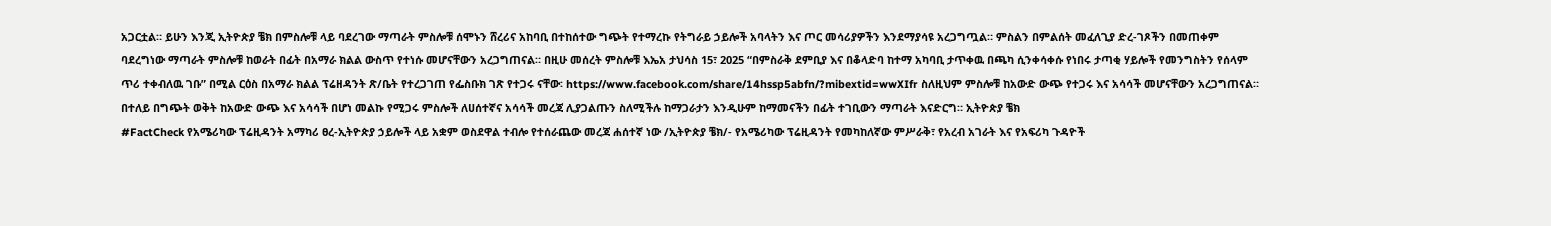አጋርቷል። ይሁን እንጂ ኢትዮጵያ ቼክ በምስሎቹ ላይ ባደረገው ማጣራት ምስሎቹ ሰሞኑን ሸረሪና አከባቢ በተከሰተው ግጭት የተማረኩ የትግራይ ኃይሎች አባላትን እና ጦር መሳሪያዎችን እንደማያሳዩ አረጋግጧል። ምስልን በምልሰት መፈለጊያ ድረ-ገጾችን በመጠቀም ባደረግነው ማጣራት ምስሎቹ ከወራት በፊት በአማራ ክልል ውስጥ የተነሱ መሆናቸውን አረጋግጠናል። በዚሁ መሰረት ምስሎቹ እኤአ ታህሳስ 15፣ 2025 “በምስራቅ ደምቢያ እና በቆላድባ ከተማ አካባቢ ታጥቀዉ በጫካ ሲንቀሳቀሱ የነበሩ ታጣቂ ሃይሎች የመንግስትን የሰላም ጥሪ ተቀብለዉ ገቡ” በሚል ርዕስ በአማራ ክልል ፕሬዘዳንት ጽ/ቤት የተረጋገጠ የፌስቡክ ገጽ የተጋሩ ናቸው፡ https://www.facebook.com/share/14hssp5abfn/?mibextid=wwXIfr ስለዚህም ምስሎቹ ከአውድ ውጭ የተጋሩ እና አሳሳች መሆናቸውን አረጋግጠናል። በተለይ በግጭት ወቅት ከአውድ ውጭ እና አሳሳች በሆነ መልኩ የሚጋሩ ምስሎች ለሀሰተኛና አሳሳች መረጃ ሊያጋልጡን ስለሚችሉ ከማጋራታን እንዲሁም ከማመናችን በፊት ተገቢውን ማጣራት እናድርግ። ኢትዮጵያ ቼክ
#FactCheck የአሜሪካው ፕሬዚዳንት አማካሪ ፀረ-ኢትዮጵያ ኃይሎች ላይ አቋም ወስደዋል ተብሎ የተሰራጨው መረጃ ሐሰተኛ ነው /ኢትዮጵያ ቼክ/- የአሜሪካው ፕሬዚዳንት የመካከለኛው ምሥራቅ፣ የአረብ አገራት እና የአፍሪካ ጉዳዮች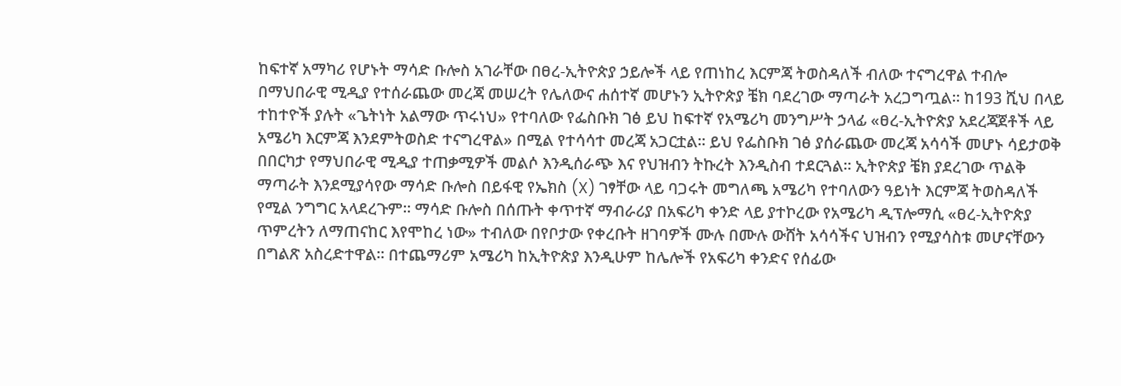ከፍተኛ አማካሪ የሆኑት ማሳድ ቡሎስ አገራቸው በፀረ-ኢትዮጵያ ኃይሎች ላይ የጠነከረ እርምጃ ትወስዳለች ብለው ተናግረዋል ተብሎ በማህበራዊ ሚዲያ የተሰራጨው መረጃ መሠረት የሌለውና ሐሰተኛ መሆኑን ኢትዮጵያ ቼክ ባደረገው ማጣራት አረጋግጧል። ከ193 ሺህ በላይ ተከተዮች ያሉት «ጌትነት አልማው ጥሩነህ» የተባለው የፌስቡክ ገፅ ይህ ከፍተኛ የአሜሪካ መንግሥት ኃላፊ «ፀረ-ኢትዮጵያ አደረጃጀቶች ላይ አሜሪካ እርምጃ እንደምትወስድ ተናግረዋል» በሚል የተሳሳተ መረጃ አጋርቷል። ይህ የፌስቡክ ገፅ ያሰራጨው መረጃ አሳሳች መሆኑ ሳይታወቅ በበርካታ የማህበራዊ ሚዲያ ተጠቃሚዎች መልሶ እንዲሰራጭ እና የህዝብን ትኩረት እንዲስብ ተደርጓል። ኢትዮጵያ ቼክ ያደረገው ጥልቅ ማጣራት እንደሚያሳየው ማሳድ ቡሎስ በይፋዊ የኤክስ (X) ገፃቸው ላይ ባጋሩት መግለጫ አሜሪካ የተባለውን ዓይነት እርምጃ ትወስዳለች የሚል ንግግር አላደረጉም። ማሳድ ቡሎስ በሰጡት ቀጥተኛ ማብራሪያ በአፍሪካ ቀንድ ላይ ያተኮረው የአሜሪካ ዲፕሎማሲ «ፀረ-ኢትዮጵያ ጥምረትን ለማጠናከር እየሞከረ ነው» ተብለው በየቦታው የቀረቡት ዘገባዎች ሙሉ በሙሉ ውሸት አሳሳችና ህዝብን የሚያሳስቱ መሆናቸውን በግልጽ አስረድተዋል። በተጨማሪም አሜሪካ ከኢትዮጵያ እንዲሁም ከሌሎች የአፍሪካ ቀንድና የሰፊው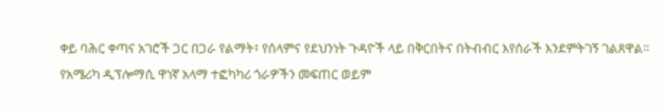ቀይ ባሕር ቀጣና አገሮች ጋር በጋራ የልማት፣ የሰላምና የደህንነት ጉዳዮች ላይ በቅርበትና በትብብር እየሰራች እንደምትገኝ ገልጸዋል። የአሜሪካ ዲፕሎማሲ ዋነኛ አላማ ተፎካካሪ ጎራዎችን መፍጠር ወይም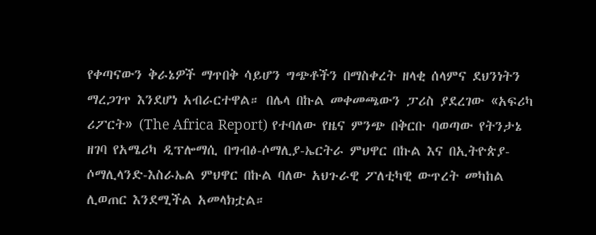የቀጣናውን ቅራኔዎች ማጥበቅ ሳይሆን ግጭቶችን በማስቀረት ዘላቂ ሰላምና ደህንነትን ማረጋገጥ እንደሆነ አብራርተዋል። በሌላ በኩል መቀመጫውን ፓሪስ ያደረገው «አፍሪካ ሪፖርት» (The Africa Report) የተባለው የዜና ምንጭ በቅርቡ ባወጣው የትንታኔ ዘገባ የአሜሪካ ዲፕሎማሲ በግብፅ-ሶማሊያ-ኤርትራ ምህዋር በኩል እና በኢትዮጵያ-ሶማሊላንድ-እስራኤል ምህዋር በኩል ባለው አህጉራዊ ፖለቲካዊ ውጥረት መካከል ሊወጠር እንደሚችል አመላክቷል።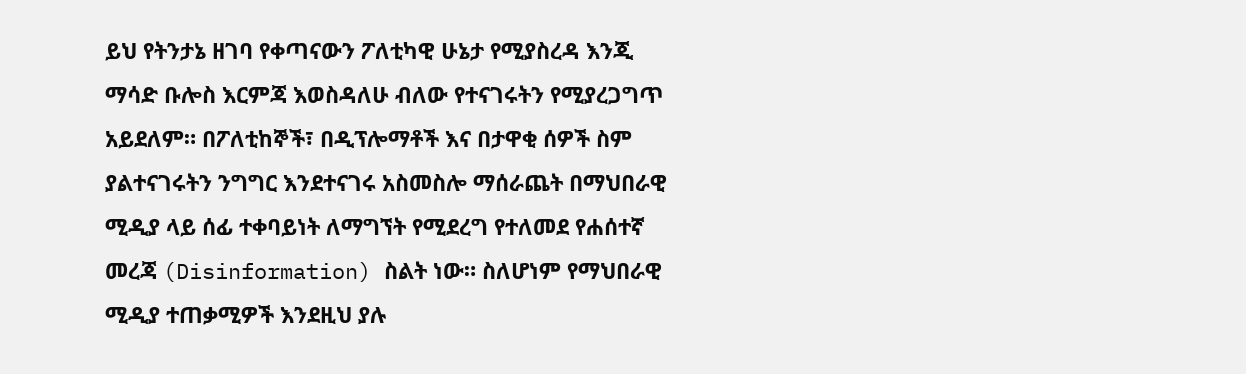ይህ የትንታኔ ዘገባ የቀጣናውን ፖለቲካዊ ሁኔታ የሚያስረዳ እንጂ ማሳድ ቡሎስ እርምጃ እወስዳለሁ ብለው የተናገሩትን የሚያረጋግጥ አይደለም። በፖለቲከኞች፣ በዲፕሎማቶች እና በታዋቂ ሰዎች ስም ያልተናገሩትን ንግግር እንደተናገሩ አስመስሎ ማሰራጨት በማህበራዊ ሚዲያ ላይ ሰፊ ተቀባይነት ለማግኘት የሚደረግ የተለመደ የሐሰተኛ መረጃ (Disinformation) ስልት ነው። ስለሆነም የማህበራዊ ሚዲያ ተጠቃሚዎች እንደዚህ ያሉ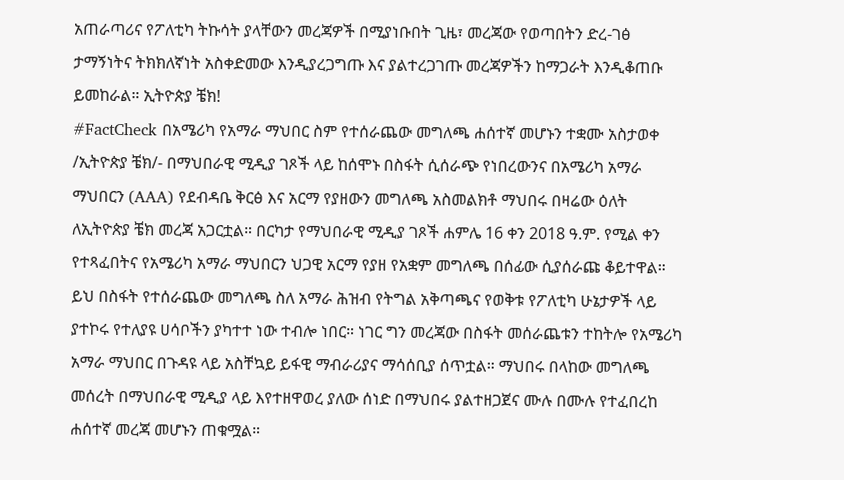አጠራጣሪና የፖለቲካ ትኩሳት ያላቸውን መረጃዎች በሚያነቡበት ጊዜ፣ መረጃው የወጣበትን ድረ-ገፅ ታማኝነትና ትክክለኛነት አስቀድመው እንዲያረጋግጡ እና ያልተረጋገጡ መረጃዎችን ከማጋራት እንዲቆጠቡ ይመከራል። ኢትዮጵያ ቼክ!
#FactCheck በአሜሪካ የአማራ ማህበር ስም የተሰራጨው መግለጫ ሐሰተኛ መሆኑን ተቋሙ አስታወቀ /ኢትዮጵያ ቼክ/- በማህበራዊ ሚዲያ ገጾች ላይ ከሰሞኑ በስፋት ሲሰራጭ የነበረውንና በአሜሪካ አማራ ማህበርን (AAA) የደብዳቤ ቅርፅ እና አርማ የያዘውን መግለጫ አስመልክቶ ማህበሩ በዛሬው ዕለት ለኢትዮጵያ ቼክ መረጃ አጋርቷል። በርካታ የማህበራዊ ሚዲያ ገጾች ሐምሌ 16 ቀን 2018 ዓ.ም. የሚል ቀን የተጻፈበትና የአሜሪካ አማራ ማህበርን ህጋዊ አርማ የያዘ የአቋም መግለጫ በሰፊው ሲያሰራጩ ቆይተዋል። ይህ በስፋት የተሰራጨው መግለጫ ስለ አማራ ሕዝብ የትግል አቅጣጫና የወቅቱ የፖለቲካ ሁኔታዎች ላይ ያተኮሩ የተለያዩ ሀሳቦችን ያካተተ ነው ተብሎ ነበር። ነገር ግን መረጃው በስፋት መሰራጨቱን ተከትሎ የአሜሪካ አማራ ማህበር በጉዳዩ ላይ አስቸኳይ ይፋዊ ማብራሪያና ማሳሰቢያ ሰጥቷል። ማህበሩ በላከው መግለጫ መሰረት በማህበራዊ ሚዲያ ላይ እየተዘዋወረ ያለው ሰነድ በማህበሩ ያልተዘጋጀና ሙሉ በሙሉ የተፈበረከ ሐሰተኛ መረጃ መሆኑን ጠቁሟል።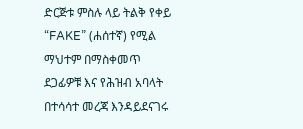ድርጅቱ ምስሉ ላይ ትልቅ የቀይ “FAKE” (ሐሰተኛ) የሚል ማህተም በማስቀመጥ ደጋፊዎቹ እና የሕዝብ አባላት በተሳሳተ መረጃ እንዳይደናገሩ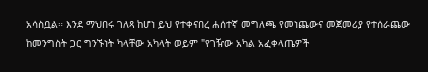አሳስቧል። እንደ ማህበሩ ገለጻ ከሆነ ይህ የተቀናበረ ሐሰተኛ መግለጫ የመነጨውና መጀመሪያ የተሰራጨው ከመንግስት ጋር ግንኙነት ካላቸው አካላት ወይም "የገዥው አካል አፈቀላጤዎች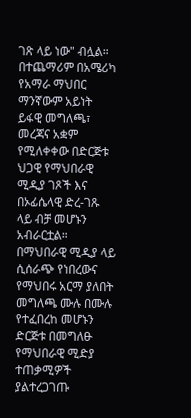ገጽ ላይ ነው" ብሏል። በተጨማሪም በአሜሪካ የአማራ ማህበር ማንኛውም አይነት ይፋዊ መግለጫ፣ መረጃና አቋም የሚለቀቀው በድርጅቱ ህጋዊ የማህበራዊ ሚዲያ ገጾች እና በኦፊሴላዊ ድረ-ገጹ ላይ ብቻ መሆኑን አብራርቷል። በማህበራዊ ሚዲያ ላይ ሲሰራጭ የነበረውና የማህበሩ አርማ ያለበት መግለጫ ሙሉ በሙሉ የተፈበረከ መሆኑን ድርጅቱ በመግለፁ የማህበራዊ ሚድያ ተጠቃሚዎች ያልተረጋገጡ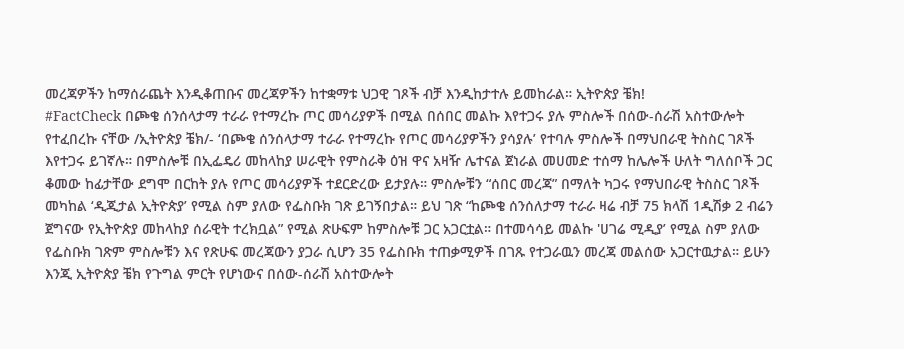መረጃዎችን ከማሰራጨት እንዲቆጠቡና መረጃዎችን ከተቋማቱ ህጋዊ ገጾች ብቻ እንዲከታተሉ ይመከራል። ኢትዮጵያ ቼክ!
#FactCheck በጮቄ ሰንሰላታማ ተራራ የተማረኩ ጦር መሳሪያዎች በሚል በሰበር መልኩ እየተጋሩ ያሉ ምስሎች በሰው-ሰራሽ አስተውሎት የተፈበረኩ ናቸው /ኢትዮጵያ ቼክ/- ‘በጮቄ ሰንሰላታማ ተራራ የተማረኩ የጦር መሳሪያዎችን ያሳያሉ’ የተባሉ ምስሎች በማህበራዊ ትስስር ገጾች እየተጋሩ ይገኛሉ። በምስሎቹ በኢፌዴሪ መከላከያ ሠራዊት የምስራቅ ዕዝ ዋና አዛዥ ሌተናል ጀነራል መሀመድ ተሰማ ከሌሎች ሁለት ግለሰቦች ጋር ቆመው ከፊታቸው ደግሞ በርከት ያሉ የጦር መሳሪያዎች ተደርድረው ይታያሉ። ምስሎቹን “ሰበር መረጃ” በማለት ካጋሩ የማህበራዊ ትስስር ገጾች መካከል ‘ዲጂታል ኢትዮጵያ’ የሚል ስም ያለው የፌስቡክ ገጽ ይገኝበታል። ይህ ገጽ “ከጮቄ ሰንሰለታማ ተራራ ዛሬ ብቻ 75 ክላሽ 1ዲሽቃ 2 ብሬን ጀግናው የኢትዮጵያ መከላከያ ሰራዊት ተረክቧል” የሚል ጽሁፍም ከምስሎቹ ጋር አጋርቷል። በተመሳሳይ መልኩ 'ሀገሬ ሚዲያ’ የሚል ስም ያለው የፌስቡክ ገጽም ምስሎቹን እና የጽሁፍ መረጃውን ያጋራ ሲሆን 35 የፌስቡክ ተጠቃሚዎች በገጹ የተጋራዉን መረጃ መልሰው አጋርተዉታል። ይሁን እንጂ ኢትዮጵያ ቼክ የጉግል ምርት የሆነውና በሰው-ሰራሽ አስተውሎት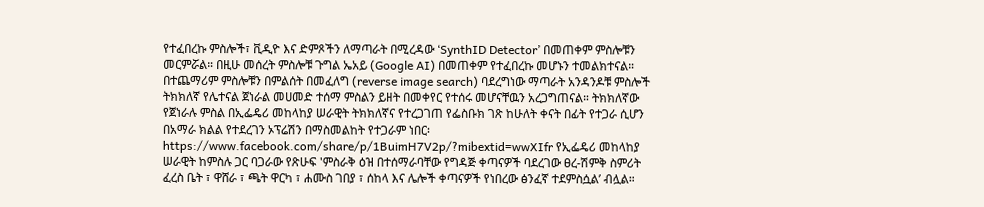የተፈበረኩ ምስሎች፣ ቪዲዮ እና ድምጾችን ለማጣራት በሚረዳው ‘SynthID Detector’ በመጠቀም ምስሎቹን መርምሯል። በዚሁ መሰረት ምስሎቹ ጉግል ኤአይ (Google AI) በመጠቀም የተፈበረኩ መሆኑን ተመልክተናል። በተጨማሪም ምስሎቹን በምልሰት በመፈለግ (reverse image search) ባደረግነው ማጣራት አንዳንዶቹ ምስሎች ትክክለኛ የሌተናል ጀነራል መሀመድ ተሰማ ምስልን ይዘት በመቀየር የተሰሩ መሆናቸዉን አረጋግጠናል። ትክክለኛው የጀነራሉ ምስል በኢፌዴሪ መከላከያ ሠራዊት ትክክለኛና የተረጋገጠ የፌስቡክ ገጽ ከሁለት ቀናት በፊት የተጋራ ሲሆን በአማራ ክልል የተደረገን ኦፕሬሽን በማስመልከት የተጋራም ነበር፡ https://www.facebook.com/share/p/1BuimH7V2p/?mibextid=wwXIfr የኢፌዴሪ መከላከያ ሠራዊት ከምስሉ ጋር ባጋራው የጽሁፍ 'ምስራቅ ዕዝ በተሰማራባቸው የግዳጅ ቀጣናዎች ባደረገው ፀረ-ሽምቅ ስምሪት ፈረስ ቤት ፣ ዋሸራ ፣ ጫት ዋርካ ፣ ሐሙስ ገበያ ፣ ሰከላ እና ሌሎች ቀጣናዎች የነበረው ፅንፈኛ ተደምስሷል’ ብሏል።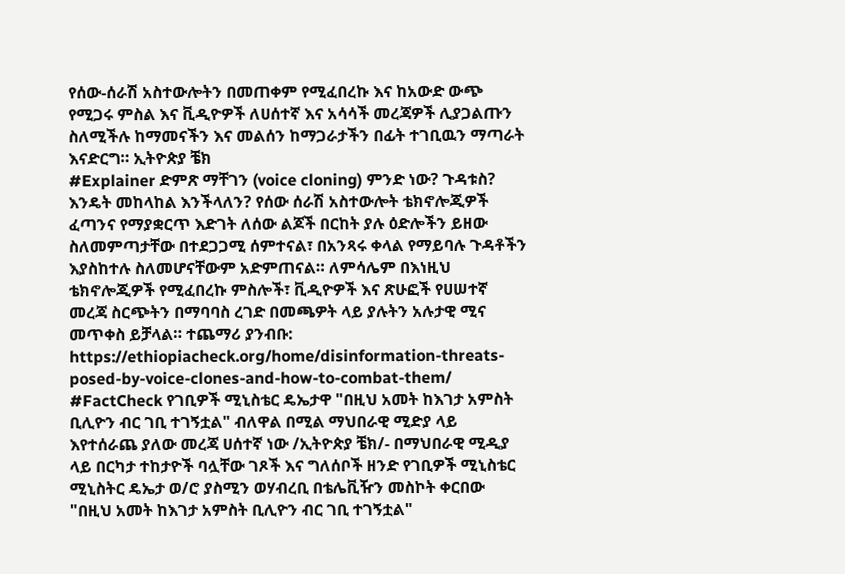የሰው-ሰራሽ አስተውሎትን በመጠቀም የሚፈበረኩ እና ከአውድ ውጭ የሚጋሩ ምስል እና ቪዲዮዎች ለሀሰተኛ እና አሳሳች መረጃዎች ሊያጋልጡን ስለሚችሉ ከማመናችን እና መልሰን ከማጋራታችን በፊት ተገቢዉን ማጣራት እናድርግ። ኢትዮጵያ ቼክ
#Explainer ድምጽ ማቸገን (voice cloning) ምንድ ነው? ጉዳቱስ? እንዴት መከላከል እንችላለን? የሰው ሰራሽ አስተውሎት ቴክኖሎጂዎች ፈጣንና የማያቋርጥ እድገት ለሰው ልጆች በርከት ያሉ ዕድሎችን ይዘው ስለመምጣታቸው በተደጋጋሚ ሰምተናል፣ በአንጻሩ ቀላል የማይባሉ ጉዳቶችን እያስከተሉ ስለመሆናቸውም አድምጠናል። ለምሳሌም በእነዚህ ቴክኖሎጂዎች የሚፈበረኩ ምስሎች፣ ቪዲዮዎች እና ጽሁፎች የሀሠተኛ መረጃ ስርጭትን በማባባስ ረገድ በመጫዎት ላይ ያሉትን አሉታዊ ሚና መጥቀስ ይቻላል። ተጨማሪ ያንብቡ: https://ethiopiacheck.org/home/disinformation-threats-posed-by-voice-clones-and-how-to-combat-them/
#FactCheck የገቢዎች ሚኒስቴር ዴኤታዋ "በዚህ አመት ከእገታ አምስት ቢሊዮን ብር ገቢ ተገኝቷል" ብለዋል በሚል ማህበራዊ ሚድያ ላይ እየተሰራጨ ያለው መረጃ ሀሰተኛ ነው /ኢትዮጵያ ቼክ/- በማህበራዊ ሚዲያ ላይ በርካታ ተከታዮች ባሏቸው ገጾች እና ግለሰቦች ዘንድ የገቢዎች ሚኒስቴር ሚኒስትር ዴኤታ ወ/ሮ ያስሚን ወሃብረቢ በቴሌቪዥን መስኮት ቀርበው "በዚህ አመት ከእገታ አምስት ቢሊዮን ብር ገቢ ተገኝቷል"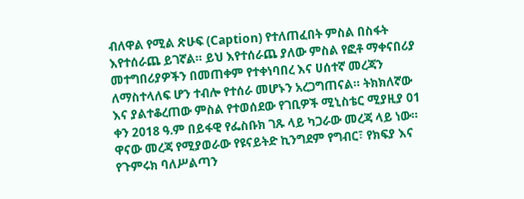ብለዋል የሚል ጽሁፍ (Caption) የተለጠፈበት ምስል በስፋት እየተሰራጨ ይገኛል። ይህ እየተሰራጨ ያለው ምስል የፎቶ ማቀናበሪያ መተግበሪያዎችን በመጠቀም የተቀነባበረ እና ሀሰተኛ መረጃን ለማስተላለፍ ሆን ተብሎ የተሰራ መሆኑን አረጋግጠናል። ትክክለኛው እና ያልተቆረጠው ምስል የተወሰደው የገቢዎች ሚኒስቴር ሚያዚያ 01 ቀን 2018 ዓ.ም በይፋዊ የፌስቡክ ገጹ ላይ ካጋራው መረጃ ላይ ነው። ዋናው መረጃ የሚያወራው የዩናይትድ ኪንግደም የግብር፣ የክፍያ እና የጉምሩክ ባለሥልጣን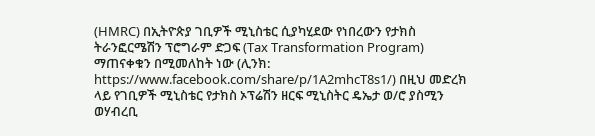(HMRC) በኢትዮጵያ ገቢዎች ሚኒስቴር ሲያካሂደው የነበረውን የታክስ ትራንፎርሜሽን ፕሮግራም ድጋፍ (Tax Transformation Program) ማጠናቀቁን በሚመለከት ነው (ሊንክ: https://www.facebook.com/share/p/1A2mhcT8s1/) በዚህ መድረክ ላይ የገቢዎች ሚኒስቴር የታክስ ኦፕሬሽን ዘርፍ ሚኒስትር ዴኤታ ወ/ሮ ያስሚን ወሃብረቢ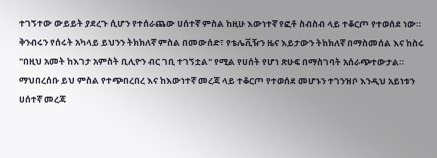ተገኝተው ውይይት ያደረጉ ሲሆን የተሰራጨው ሀሰተኛ ምስል ከዚሁ እውነተኛ የፎቶ ስብስብ ላይ ተቆርጦ የተወሰደ ነው። ቅንብሩን የሰሩት አካላይ ይህንን ትክክለኛ ምስል በመውሰድ፣ የቴሌቪዥን ዜና እይታውን ትክክለኛ በማስመሰል እና ከስሩ "በዚህ አመት ከእገታ አምስት ቢሊዮን ብር ገቢ ተገኝቷል" የሚል የሀሰት የሆነ ጽሁፍ በማስገባት አሰራጭተውታል። ማህበረሰቡ ይህ ምስል የተጭበረበረ እና ከእውነተኛ መረጃ ላይ ተቆርጦ የተወሰደ መሆኑን ተገንዝቦ እንዲህ አይነቱን ሀሰተኛ መረጃ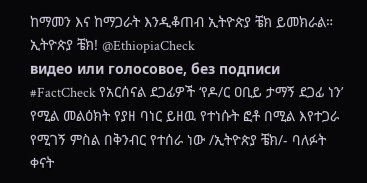ከማመን እና ከማጋራት እንዲቆጠብ ኢትዮጵያ ቼክ ይመክራል። ኢትዮጵያ ቼክ! @EthiopiaCheck
видео или голосовое, без подписи
#FactCheck የአርሰናል ደጋፊዎች ‘የዶ/ር ዐቢይ ታማኝ ደጋፊ ነን’ የሚል መልዕክት የያዘ ባነር ይዘዉ የተነሱት ፎቶ በሚል እየተጋራ የሚገኝ ምስል በቅንብር የተሰራ ነው /ኢትዮጵያ ቼክ/- ባለፉት ቀናት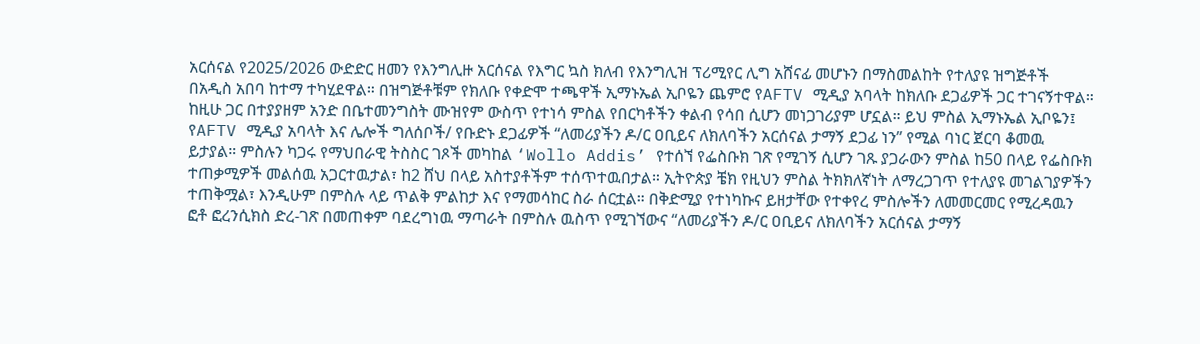አርሰናል የ2025/2026 ውድድር ዘመን የእንግሊዙ አርሰናል የእግር ኳስ ክለብ የእንግሊዝ ፕሪሚየር ሊግ አሸናፊ መሆኑን በማስመልከት የተለያዩ ዝግጅቶች በአዲስ አበባ ከተማ ተካሂደዋል። በዝግጅቶቹም የክለቡ የቀድሞ ተጫዋች ኢማኑኤል ኢቦዬን ጨምሮ የAFTV ሚዲያ አባላት ከክለቡ ደጋፊዎች ጋር ተገናኝተዋል። ከዚሁ ጋር በተያያዘም አንድ በቤተመንግስት ሙዝየም ውስጥ የተነሳ ምስል የበርካቶችን ቀልብ የሳበ ሲሆን መነጋገሪያም ሆኗል። ይህ ምስል ኢማኑኤል ኢቦዬን፤ የAFTV ሚዲያ አባላት እና ሌሎች ግለሰቦች/ የቡድኑ ደጋፊዎች “ለመሪያችን ዶ/ር ዐቢይና ለክለባችን አርሰናል ታማኝ ደጋፊ ነን” የሚል ባነር ጀርባ ቆመዉ ይታያል። ምስሉን ካጋሩ የማህበራዊ ትስስር ገጾች መካከል ‘Wollo Addis’ የተሰኘ የፌስቡክ ገጽ የሚገኝ ሲሆን ገጹ ያጋራውን ምስል ከ50 በላይ የፌስቡክ ተጠቃሚዎች መልሰዉ አጋርተዉታል፣ ከ2 ሸህ በላይ አስተያቶችም ተሰጥተዉበታል። ኢትዮጵያ ቼክ የዚህን ምስል ትክክለኛነት ለማረጋገጥ የተለያዩ መገልገያዎችን ተጠቅሟል፣ እንዲሁም በምስሉ ላይ ጥልቅ ምልከታ እና የማመሳከር ስራ ሰርቷል። በቅድሚያ የተነካኩና ይዘታቸው የተቀየረ ምስሎችን ለመመርመር የሚረዳዉን ፎቶ ፎረንሲክስ ድረ-ገጽ በመጠቀም ባደረግነዉ ማጣራት በምስሉ ዉስጥ የሚገኘውና “ለመሪያችን ዶ/ር ዐቢይና ለክለባችን አርሰናል ታማኝ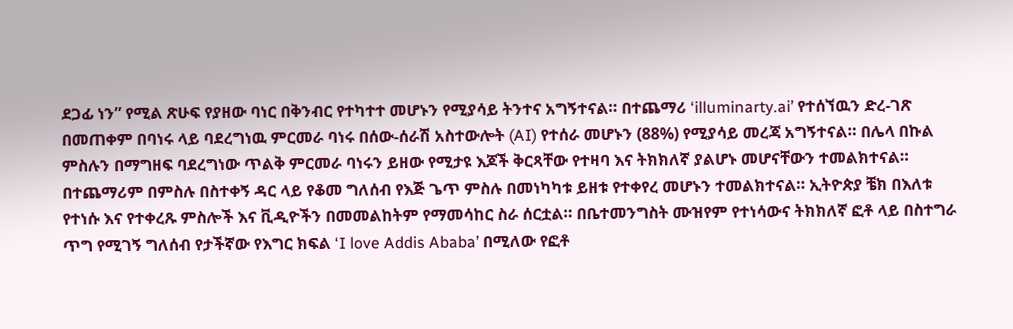ደጋፊ ነን” የሚል ጽሁፍ የያዘው ባነር በቅንብር የተካተተ መሆኑን የሚያሳይ ትንተና አግኝተናል። በተጨማሪ ‘illuminarty.ai’ የተሰኘዉን ድረ-ገጽ በመጠቀም በባነሩ ላይ ባደረግነዉ ምርመራ ባነሩ በሰው-ሰራሽ አስተውሎት (AI) የተሰራ መሆኑን (88%) የሚያሳይ መረጃ አግኝተናል። በሌላ በኩል ምስሉን በማግዘፍ ባደረግነው ጥልቅ ምርመራ ባነሩን ይዘው የሚታዩ እጆች ቅርጻቸው የተዛባ እና ትክክለኛ ያልሆኑ መሆናቸውን ተመልክተናል። በተጨማሪም በምስሉ በስተቀኝ ዳር ላይ የቆመ ግለሰብ የእጅ ጌጥ ምስሉ በመነካካቱ ይዘቱ የተቀየረ መሆኑን ተመልክተናል። ኢትዮጵያ ቼክ በእለቱ የተነሱ እና የተቀረጹ ምስሎች እና ቪዲዮችን በመመልከትም የማመሳከር ስራ ሰርቷል። በቤተመንግስት ሙዝየም የተነሳውና ትክክለኛ ፎቶ ላይ በስተግራ ጥግ የሚገኝ ግለሰብ የታችኛው የእግር ክፍል ‘I love Addis Ababa’ በሚለው የፎቶ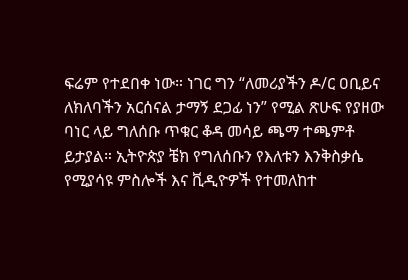ፍሬም የተደበቀ ነው። ነገር ግን “ለመሪያችን ዶ/ር ዐቢይና ለክለባችን አርሰናል ታማኝ ደጋፊ ነን” የሚል ጽሁፍ የያዘው ባነር ላይ ግለሰቡ ጥቁር ቆዳ መሳይ ጫማ ተጫምቶ ይታያል። ኢትዮጵያ ቼክ የግለሰቡን የእለቱን እንቅስቃሴ የሚያሳዩ ምስሎች እና ቪዲዮዎች የተመለከተ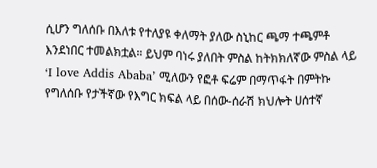ሲሆን ግለሰቡ በእለቱ የተለያዩ ቀለማት ያለው ስኒከር ጫማ ተጫምቶ እንደነበር ተመልክቷል። ይህም ባነሩ ያለበት ምስል ከትክክለኛው ምስል ላይ ‘I love Addis Ababa’ ሚለውን የፎቶ ፍሬም በማጥፋት በምትኩ የግለሰቡ የታችኛው የእግር ክፍል ላይ በሰው-ሰራሽ ክህሎት ሀሰተኛ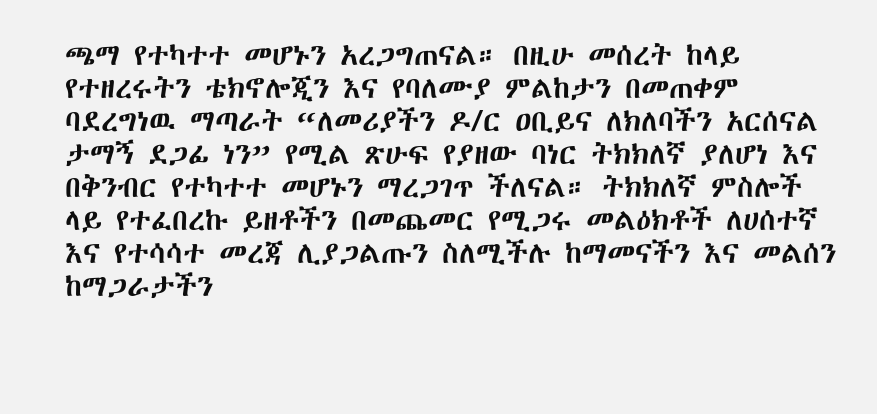ጫማ የተካተተ መሆኑን አረጋግጠናል። በዚሁ መሰረት ከላይ የተዘረሩትን ቴክኖሎጂን እና የባለሙያ ምልከታን በመጠቀም ባደረግነዉ ማጣራት “ለመሪያችን ዶ/ር ዐቢይና ለክለባችን አርሰናል ታማኝ ደጋፊ ነን” የሚል ጽሁፍ የያዘው ባነር ትክክለኛ ያለሆነ እና በቅንብር የተካተተ መሆኑን ማረጋገጥ ችለናል። ትክክለኛ ምስሎች ላይ የተፈበረኩ ይዘቶችን በመጨመር የሚጋሩ መልዕክቶች ለሀሰተኛ እና የተሳሳተ መረጃ ሊያጋልጡን ስለሚችሉ ከማመናችን እና መልሰን ከማጋራታችን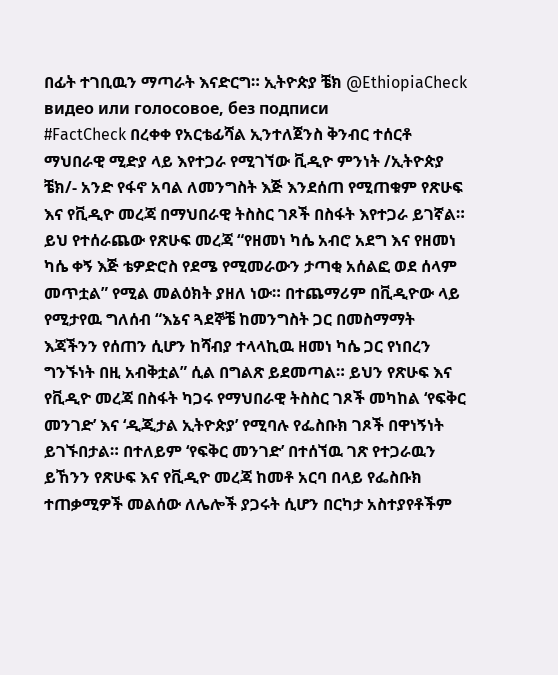በፊት ተገቢዉን ማጣራት እናድርግ። ኢትዮጵያ ቼክ @EthiopiaCheck
видео или голосовое, без подписи
#FactCheck በረቀቀ የአርቴፊሻል ኢንተለጀንስ ቅንብር ተሰርቶ ማህበራዊ ሚድያ ላይ እየተጋራ የሚገኘው ቪዲዮ ምንነት /ኢትዮጵያ ቼክ/- አንድ የፋኖ አባል ለመንግስት እጅ እንደሰጠ የሚጠቁም የጽሁፍ እና የቪዲዮ መረጃ በማህበራዊ ትስስር ገጾች በስፋት እየተጋራ ይገኛል። ይህ የተሰራጨው የጽሁፍ መረጃ “የዘመነ ካሴ አብሮ አደግ እና የዘመነ ካሴ ቀኝ እጅ ቴዎድሮስ የደሜ የሚመራውን ታጣቂ አሰልፎ ወደ ሰላም መጥቷል” የሚል መልዕክት ያዘለ ነው። በተጨማሪም በቪዲዮው ላይ የሚታየዉ ግለሰብ “እኔና ጓደኞቼ ከመንግስት ጋር በመስማማት እጃችንን የሰጠን ሲሆን ከሻብያ ተላላኪዉ ዘመነ ካሴ ጋር የነበረን ግንኙነት በዚ አብቅቷል” ሲል በግልጽ ይደመጣል። ይህን የጽሁፍ እና የቪዲዮ መረጃ በስፋት ካጋሩ የማህበራዊ ትስስር ገጾች መካከል ‘የፍቅር መንገድ’ እና ‘ዲጂታል ኢትዮጵያ’ የሚባሉ የፌስቡክ ገጾች በዋነኝነት ይገኙበታል። በተለይም ‘የፍቅር መንገድ’ በተሰኘዉ ገጽ የተጋራዉን ይኸንን የጽሁፍ እና የቪዲዮ መረጃ ከመቶ አርባ በላይ የፌስቡክ ተጠቃሚዎች መልሰው ለሌሎች ያጋሩት ሲሆን በርካታ አስተያየቶችም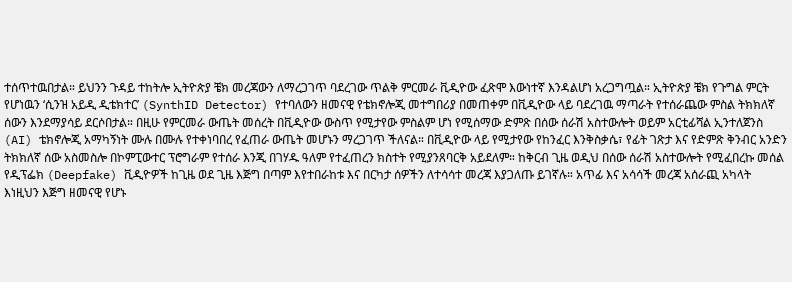ተሰጥተዉበታል። ይህንን ጉዳይ ተከትሎ ኢትዮጵያ ቼክ መረጃውን ለማረጋገጥ ባደረገው ጥልቅ ምርመራ ቪዲዮው ፈጽሞ እውነተኛ እንዳልሆነ አረጋግጧል። ኢትዮጵያ ቼክ የጉግል ምርት የሆነዉን ‘ሲንዝ አይዲ ዲቴክተር’ (SynthID Detector) የተባለውን ዘመናዊ የቴክኖሎጂ መተግበሪያ በመጠቀም በቪዲዮው ላይ ባደረገዉ ማጣራት የተሰራጨው ምስል ትክክለኛ ሰውን እንደማያሳይ ደርሶበታል። በዚሁ የምርመራ ውጤት መሰረት በቪዲዮው ውስጥ የሚታየው ምስልም ሆነ የሚሰማው ድምጽ በሰው ሰራሽ አስተውሎት ወይም አርቲፊሻል ኢንተለጀንስ (AI) ቴክኖሎጂ አማካኝነት ሙሉ በሙሉ የተቀነባበረ የፈጠራ ውጤት መሆኑን ማረጋገጥ ችለናል። በቪዲዮው ላይ የሚታየው የከንፈር እንቅስቃሴ፣ የፊት ገጽታ እና የድምጽ ቅንብር አንድን ትክክለኛ ሰው አስመስሎ በኮምፒውተር ፕሮግራም የተሰራ እንጂ በገሃዱ ዓለም የተፈጠረን ክስተት የሚያንጸባርቅ አይደለም። ከቅርብ ጊዜ ወዲህ በሰው ሰራሽ አስተውሎት የሚፈበረኩ መሰል የዲፕፌክ (Deepfake) ቪዲዮዎች ከጊዜ ወደ ጊዜ እጅግ በጣም እየተበራከቱ እና በርካታ ሰዎችን ለተሳሳተ መረጃ እያጋለጡ ይገኛሉ። አጥፊ እና አሳሳች መረጃ አሰራጪ አካላት እነዚህን እጅግ ዘመናዊ የሆኑ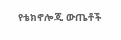የቴክኖሎጂ ውጤቶች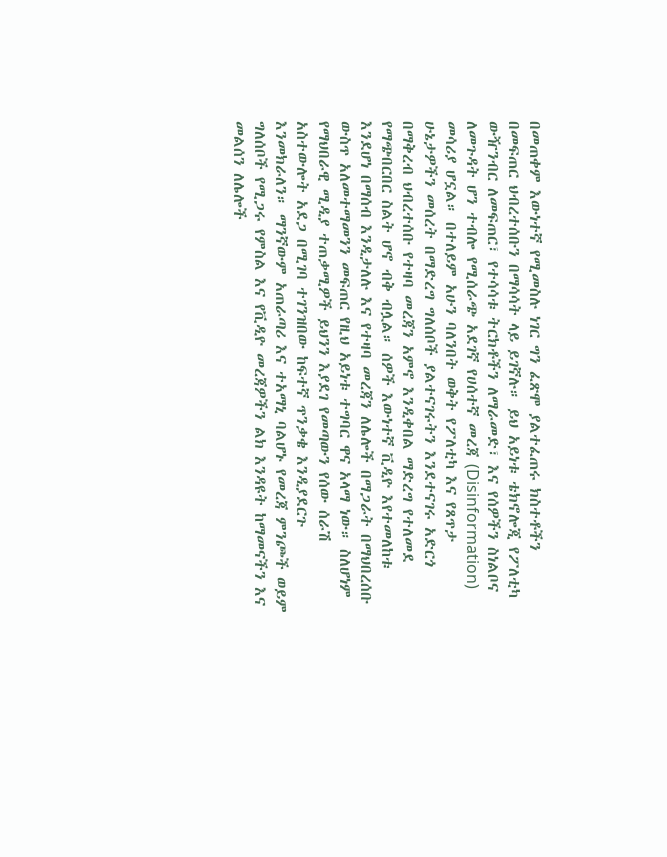በመጠቀም እውነተኛ የሚመስሉ ነገር ግን ፈጽሞ ያልተፈጠሩ ክስተቶችን በመፍጠር ህብረተሰቡን በማሳሳት ላይ ይገኛሉ። ይህ አይነቱ ቴክኖሎጂ የፖለቲካ ውዥንብር ለመፍጠር፣ የተሳሳቱ ትርክቶችን ለማራመድ፣ እና የሰዎችን ስነልቦና ለመጉዳት ሆን ተብሎ የሚሰራጭ አደገኛ የሀሰተኛ መረጃ (Disinformation) መሳሪያ ሆኗል። በተለይም አሁን ባለንበት ወቅት የፖለቲካ እና የጸጥታ ሁኔታዎችን መሰረት በማድረግ ግለሰቦች ያልተናገሩትን እንደተናገሩ አድርጎ በማቅረብ ህብረተሰቡ የተዛባ መረጃን አምኖ እንዲቀበል ማድረግ የተለመደ የማጭበርበር ስልት ሆኖ ብቅ ብሏል። ሰዎች እውነተኛ ቪዲዮ እየተመለከቱ እንደሆነ በማሰብ እንዲታለሉ እና የተዛባ መረጃን ለሌሎች በማጋራት በማህበረሰቡ ውስጥ አለመተማመንን መፍጠር የዚህ አይነቱ ተግባር ዋና አላማ ነው። ስለሆነም የማህበራዊ ሚዲያ ተጠቃሚዎች ይህንን እያደገ የመጣውን የሰው ሰራሽ አስተውሎት አደጋ በሚገባ ተገንዝበው ከፍተኛ ጥንቃቄ እንዲያደርጉ እንመክራለን። ማንኛውም አጠራጣሪ እና ተአማኒ ባልሆኑ የመረጃ ምንጮች ወይም ግለሰቦች የሚጋሩ የምስል እና የቪዲዮ መረጃዎችን ልክ እንዳዩት ከማመናችን እና መልሰን ለሌሎች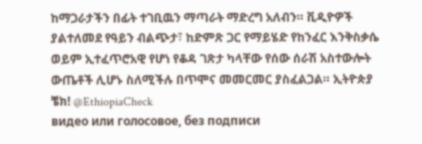ከማጋራታችን በፊት ተገቢዉን ማጣራት ማድረግ አለብን። ቪዲዮዎች ያልተለመደ የዓይን ብልጭታ፣ ከድምጽ ጋር የማይሄድ የከንፈር እንቅስቃሴ ወይም ኢተፈጥሮአዊ የሆነ የቆዳ ገጽታ ካላቸው የሰው ሰራሽ አስተውሎት ውጤቶች ሊሆኑ ስለሚችሉ በጥሞና መመርመር ያስፈልጋል። ኢትዮጵያ ቼክ! @EthiopiaCheck
видео или голосовое, без подписи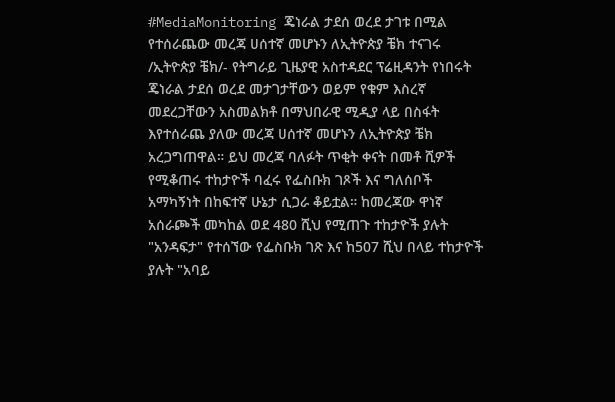#MediaMonitoring ጄነራል ታደሰ ወረደ ታገቱ በሚል የተሰራጨው መረጃ ሀሰተኛ መሆኑን ለኢትዮጵያ ቼክ ተናገሩ /ኢትዮጵያ ቼክ/- የትግራይ ጊዜያዊ አስተዳደር ፕሬዚዳንት የነበሩት ጄነራል ታደሰ ወረደ መታገታቸውን ወይም የቁም እስረኛ መደረጋቸውን አስመልክቶ በማህበራዊ ሚዲያ ላይ በስፋት እየተሰራጨ ያለው መረጃ ሀሰተኛ መሆኑን ለኢትዮጵያ ቼክ አረጋግጠዋል። ይህ መረጃ ባለፉት ጥቂት ቀናት በመቶ ሺዎች የሚቆጠሩ ተከታዮች ባፈሩ የፌስቡክ ገጾች እና ግለሰቦች አማካኝነት በከፍተኛ ሁኔታ ሲጋራ ቆይቷል። ከመረጃው ዋነኛ አሰራጮች መካከል ወደ 480 ሺህ የሚጠጉ ተከታዮች ያሉት "አንዳፍታ" የተሰኘው የፌስቡክ ገጽ እና ከ507 ሺህ በላይ ተከታዮች ያሉት "አባይ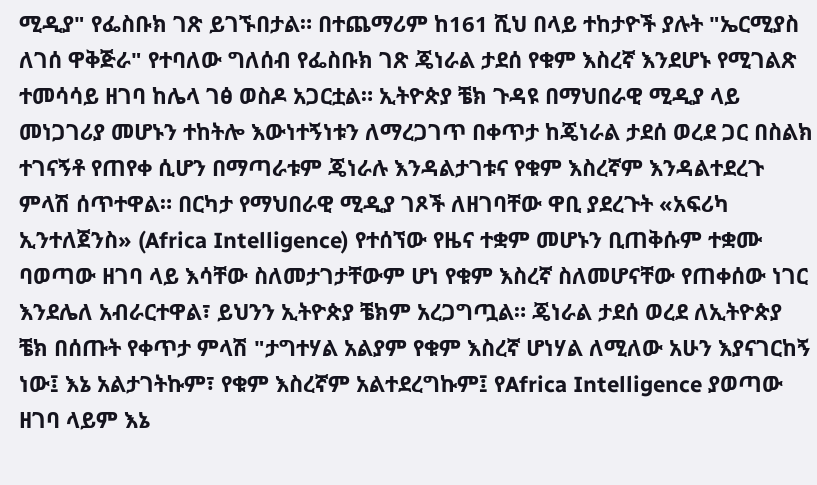ሚዲያ" የፌስቡክ ገጽ ይገኙበታል። በተጨማሪም ከ161 ሺህ በላይ ተከታዮች ያሉት "ኤርሚያስ ለገሰ ዋቅጅራ" የተባለው ግለሰብ የፌስቡክ ገጽ ጄነራል ታደሰ የቁም እስረኛ እንደሆኑ የሚገልጽ ተመሳሳይ ዘገባ ከሌላ ገፅ ወስዶ አጋርቷል። ኢትዮጵያ ቼክ ጉዳዩ በማህበራዊ ሚዲያ ላይ መነጋገሪያ መሆኑን ተከትሎ እውነተኝነቱን ለማረጋገጥ በቀጥታ ከጄነራል ታደሰ ወረደ ጋር በስልክ ተገናኝቶ የጠየቀ ሲሆን በማጣራቱም ጄነራሉ እንዳልታገቱና የቁም እስረኛም እንዳልተደረጉ ምላሽ ሰጥተዋል። በርካታ የማህበራዊ ሚዲያ ገጾች ለዘገባቸው ዋቢ ያደረጉት «አፍሪካ ኢንተለጀንስ» (Africa Intelligence) የተሰኘው የዜና ተቋም መሆኑን ቢጠቅሱም ተቋሙ ባወጣው ዘገባ ላይ እሳቸው ስለመታገታቸውም ሆነ የቁም እስረኛ ስለመሆናቸው የጠቀሰው ነገር እንደሌለ አብራርተዋል፣ ይህንን ኢትዮጵያ ቼክም አረጋግጧል። ጄነራል ታደሰ ወረደ ለኢትዮጵያ ቼክ በሰጡት የቀጥታ ምላሽ "ታግተሃል አልያም የቁም እስረኛ ሆነሃል ለሚለው አሁን እያናገርከኝ ነው፤ እኔ አልታገትኩም፣ የቁም እስረኛም አልተደረግኩም፤ የAfrica Intelligence ያወጣው ዘገባ ላይም እኔ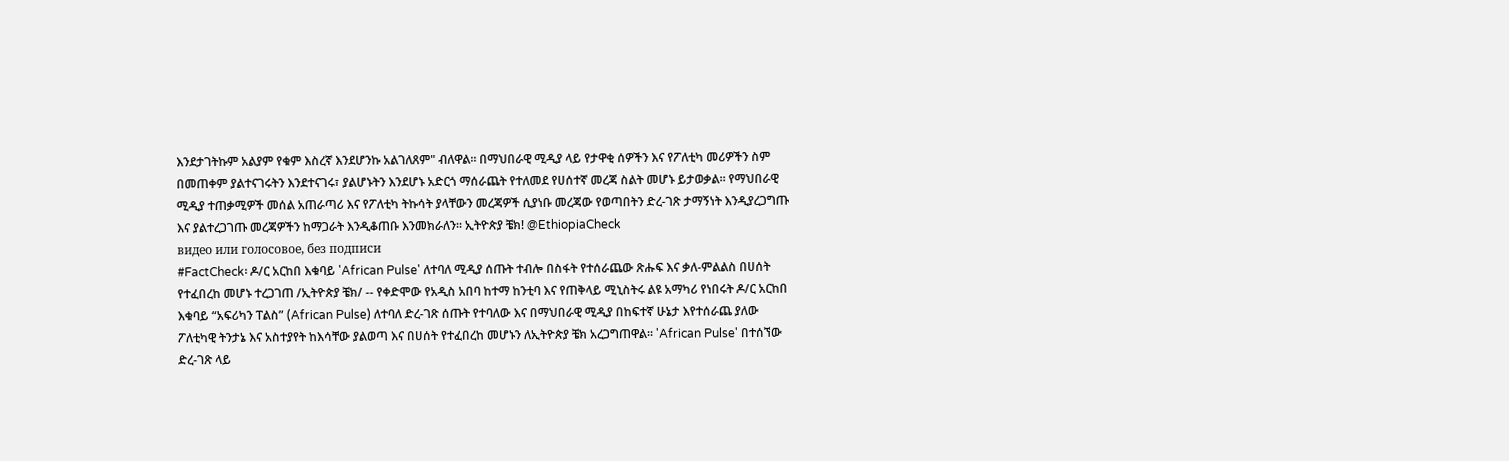እንደታገትኩም አልያም የቁም እስረኛ እንደሆንኩ አልገለጸም" ብለዋል። በማህበራዊ ሚዲያ ላይ የታዋቂ ሰዎችን እና የፖለቲካ መሪዎችን ስም በመጠቀም ያልተናገሩትን እንደተናገሩ፣ ያልሆኑትን እንደሆኑ አድርጎ ማሰራጨት የተለመደ የሀሰተኛ መረጃ ስልት መሆኑ ይታወቃል። የማህበራዊ ሚዲያ ተጠቃሚዎች መሰል አጠራጣሪ እና የፖለቲካ ትኩሳት ያላቸውን መረጃዎች ሲያነቡ መረጃው የወጣበትን ድረ-ገጽ ታማኝነት እንዲያረጋግጡ እና ያልተረጋገጡ መረጃዎችን ከማጋራት እንዲቆጠቡ እንመክራለን። ኢትዮጵያ ቼክ! @EthiopiaCheck
видео или голосовое, без подписи
#FactCheck፡ ዶ/ር አርከበ እቁባይ 'African Pulse' ለተባለ ሚዲያ ሰጡት ተብሎ በስፋት የተሰራጨው ጽሑፍ እና ቃለ-ምልልስ በሀሰት የተፈበረከ መሆኑ ተረጋገጠ /ኢትዮጵያ ቼክ/ -- የቀድሞው የአዲስ አበባ ከተማ ከንቲባ እና የጠቅላይ ሚኒስትሩ ልዩ አማካሪ የነበሩት ዶ/ር አርከበ እቁባይ “አፍሪካን ፐልስ” (African Pulse) ለተባለ ድረ-ገጽ ሰጡት የተባለው እና በማህበራዊ ሚዲያ በከፍተኛ ሁኔታ እየተሰራጨ ያለው ፖለቲካዊ ትንታኔ እና አስተያየት ከእሳቸው ያልወጣ እና በሀሰት የተፈበረከ መሆኑን ለኢትዮጵያ ቼክ አረጋግጠዋል። 'African Pulse' በተሰኘው ድረ-ገጽ ላይ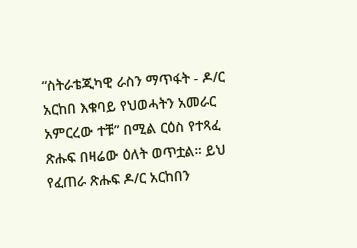“ስትራቴጂካዊ ራስን ማጥፋት - ዶ/ር አርከበ እቁባይ የህወሓትን አመራር አምርረው ተቹ” በሚል ርዕስ የተጻፈ ጽሑፍ በዛሬው ዕለት ወጥቷል። ይህ የፈጠራ ጽሑፍ ዶ/ር አርከበን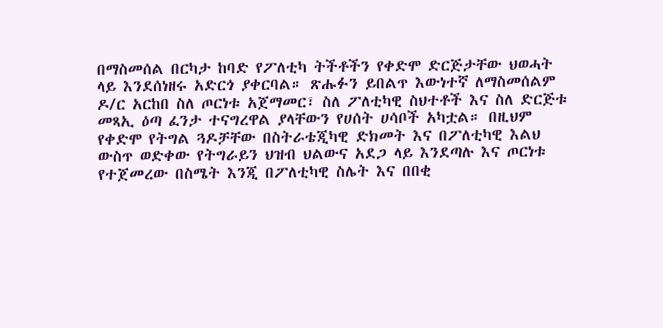በማስመሰል በርካታ ከባድ የፖለቲካ ትችቶችን የቀድሞ ድርጅታቸው ህወሓት ላይ እንደሰነዘሩ አድርጎ ያቀርባል። ጽሑፉን ይበልጥ እውነተኛ ለማስመሰልም ዶ/ር አርከበ ስለ ጦርነቱ አጀማመር፣ ስለ ፖለቲካዊ ስህተቶች እና ስለ ድርጅቱ መጻኢ ዕጣ ፈንታ ተናግረዋል ያላቸውን የሀሰት ሀሳቦች አካቷል። በዚህም የቀድሞ የትግል ጓዶቻቸው በስትራቴጂካዊ ድክመት እና በፖለቲካዊ እልህ ውስጥ ወድቀው የትግራይን ህዝብ ህልውና አደጋ ላይ እንደጣሉ እና ጦርነቱ የተጀመረው በስሜት እንጂ በፖለቲካዊ ስሌት እና በበቂ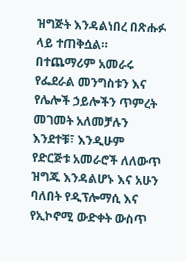ዝግጅት እንዳልነበረ በጽሑፉ ላይ ተጠቅሷል። በተጨማሪም አመራሩ የፌደራል መንግስቱን እና የሌሎች ኃይሎችን ጥምረት መገመት አለመቻሉን እንደተቹ፣ እንዲሁም የድርጅቱ አመራሮች ለለውጥ ዝግጁ እንዳልሆኑ እና አሁን ባለበት የዲፕሎማሲ እና የኢኮኖሚ ውድቀት ውስጥ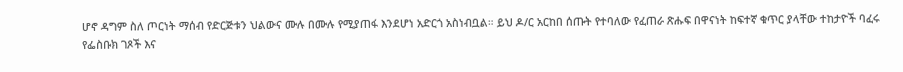ሆኖ ዳግም ስለ ጦርነት ማሰብ የድርጅቱን ህልውና ሙሉ በሙሉ የሚያጠፋ እንደሆነ አድርጎ አስነብቧል። ይህ ዶ/ር አርከበ ሰጡት የተባለው የፈጠራ ጽሑፍ በዋናነት ከፍተኛ ቁጥር ያላቸው ተከታዮች ባፈሩ የፌስቡክ ገጾች እና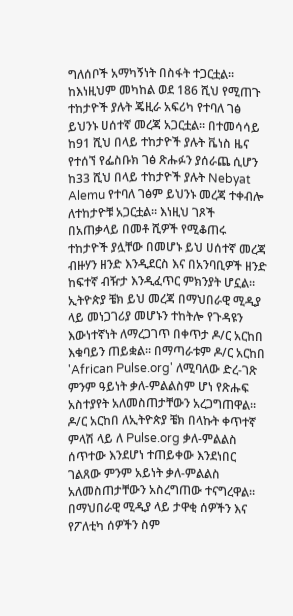ግለሰቦች አማካኝነት በስፋት ተጋርቷል። ከእነዚህም መካከል ወደ 186 ሺህ የሚጠጉ ተከታዮች ያሉት ጄዚራ አፍሪካ የተባለ ገፅ ይህንኑ ሀሰተኛ መረጃ አጋርቷል። በተመሳሳይ ከ91 ሺህ በላይ ተከታዮች ያሉት ቬነስ ዜና የተሰኘ የፌስቡክ ገፅ ጽሑፉን ያሰራጨ ሲሆን ከ33 ሺህ በላይ ተከታዮች ያሉት Nebyat Alemu የተባለ ገፅም ይህንኑ መረጃ ተቀብሎ ለተከታዮቹ አጋርቷል። እነዚህ ገጾች በአጠቃላይ በመቶ ሺዎች የሚቆጠሩ ተከታዮች ያሏቸው በመሆኑ ይህ ሀሰተኛ መረጃ ብዙሃን ዘንድ እንዲደርስ እና በአንባቢዎች ዘንድ ከፍተኛ ብዥታ እንዲፈጥር ምክንያት ሆኗል። ኢትዮጵያ ቼክ ይህ መረጃ በማህበራዊ ሚዲያ ላይ መነጋገሪያ መሆኑን ተከትሎ የጉዳዩን እውነተኛነት ለማረጋገጥ በቀጥታ ዶ/ር አርከበ እቁባይን ጠይቋል። በማጣራቱም ዶ/ር አርከበ 'African Pulse.org' ለሚባለው ድረ-ገጽ ምንም ዓይነት ቃለ-ምልልስም ሆነ የጽሑፍ አስተያየት አለመስጠታቸውን አረጋግጠዋል። ዶ/ር አርከበ ለኢትዮጵያ ቼክ በላኩት ቀጥተኛ ምላሽ ላይ ለ Pulse.org ቃለ-ምልልስ ሰጥተው እንደሆነ ተጠይቀው እንደነበር ገልጸው ምንም አይነት ቃለ-ምልልስ አለመስጠታቸውን አስረግጠው ተናግረዋል። በማህበራዊ ሚዲያ ላይ ታዋቂ ሰዎችን እና የፖለቲካ ሰዎችን ስም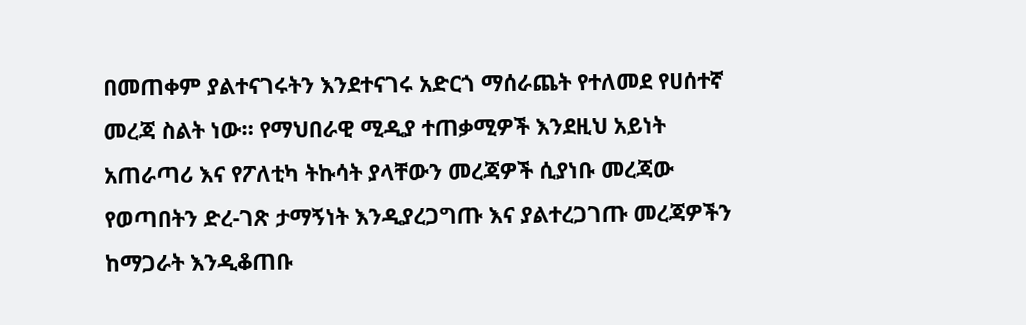በመጠቀም ያልተናገሩትን እንደተናገሩ አድርጎ ማሰራጨት የተለመደ የሀሰተኛ መረጃ ስልት ነው። የማህበራዊ ሚዲያ ተጠቃሚዎች እንደዚህ አይነት አጠራጣሪ እና የፖለቲካ ትኩሳት ያላቸውን መረጃዎች ሲያነቡ መረጃው የወጣበትን ድረ-ገጽ ታማኝነት እንዲያረጋግጡ እና ያልተረጋገጡ መረጃዎችን ከማጋራት እንዲቆጠቡ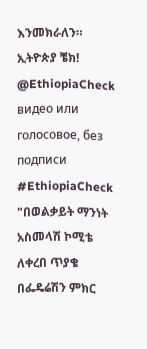እንመክራለን። ኢትዮጵያ ቼክ! @EthiopiaCheck
видео или голосовое, без подписи
#EthiopiaCheck "በወልቃይት ማንነት አስመላሽ ኮሚቴ ለቀረበ ጥያቄ በፌዴሬሽን ምክር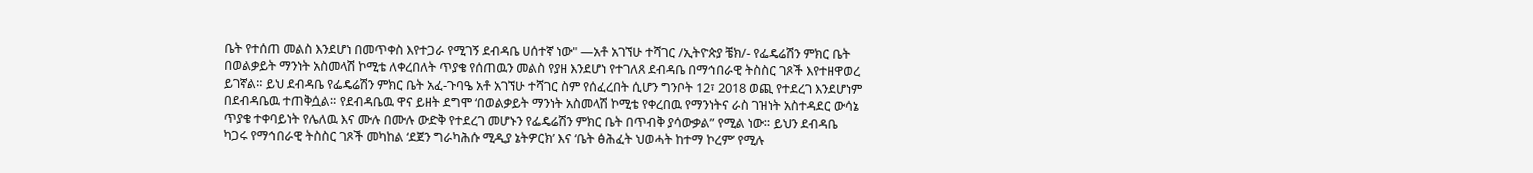ቤት የተሰጠ መልስ እንደሆነ በመጥቀስ እየተጋራ የሚገኝ ደብዳቤ ሀሰተኛ ነው" —አቶ አገኘሁ ተሻገር /ኢትዮጵያ ቼክ/- የፌዴሬሽን ምክር ቤት በወልቃይት ማንነት አስመላሽ ኮሚቴ ለቀረበለት ጥያቄ የሰጠዉን መልስ የያዘ እንደሆነ የተገለጸ ደብዳቤ በማኅበራዊ ትስስር ገጾች እየተዘዋወረ ይገኛል። ይህ ደብዳቤ የፌዴሬሽን ምክር ቤት አፈ-ጉባዔ አቶ አገኘሁ ተሻገር ስም የሰፈረበት ሲሆን ግንቦት 12፣ 2018 ወጪ የተደረገ እንደሆነም በደብዳቤዉ ተጠቅሷል። የደብዳቤዉ ዋና ይዘት ደግሞ ‘በወልቃይት ማንነት አስመላሽ ኮሚቴ የቀረበዉ የማንነትና ራስ ገዝነት አስተዳደር ውሳኔ ጥያቄ ተቀባይነት የሌለዉ እና ሙሉ በሙሉ ውድቅ የተደረገ መሆኑን የፌዴሬሽን ምክር ቤት በጥብቅ ያሳውቃል” የሚል ነው። ይህን ደብዳቤ ካጋሩ የማኅበራዊ ትስስር ገጾች መካከል ‘ደጀን ግራካሕሱ ሚዲያ ኔትዎርክ’ እና ‘ቤት ፅሕፈት ህወሓት ከተማ ኮረም’ የሚሉ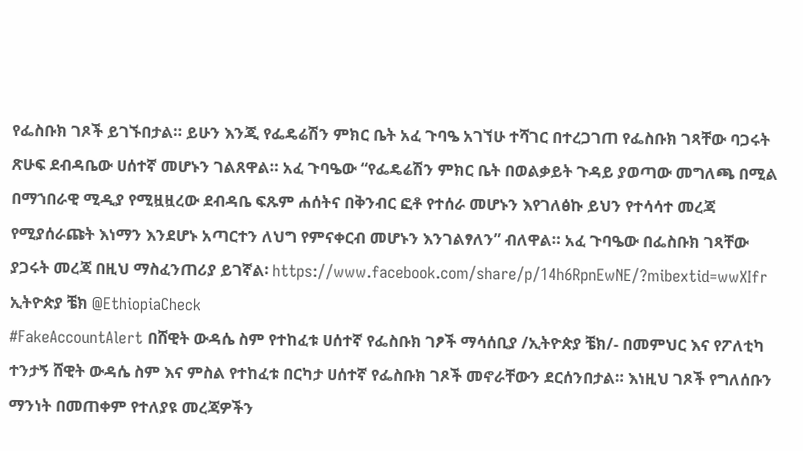የፌስቡክ ገጾች ይገኙበታል። ይሁን እንጂ የፌዴሬሽን ምክር ቤት አፈ ጉባዔ አገኘሁ ተሻገር በተረጋገጠ የፌስቡክ ገጻቸው ባጋሩት ጽሁፍ ደብዳቤው ሀሰተኛ መሆኑን ገልጸዋል። አፈ ጉባዔው “የፌዴሬሽን ምክር ቤት በወልቃይት ጉዳይ ያወጣው መግለጫ በሚል በማኀበራዊ ሚዲያ የሚዟዟረው ደብዳቤ ፍጹም ሐሰትና በቅንብር ፎቶ የተሰራ መሆኑን እየገለፅኩ ይህን የተሳሳተ መረጃ የሚያሰራጩት እነማን እንደሆኑ አጣርተን ለህግ የምናቀርብ መሆኑን እንገልፃለን” ብለዋል። አፈ ጉባዔው በፌስቡክ ገጻቸው ያጋሩት መረጃ በዚህ ማስፈንጠሪያ ይገኛል፡ https://www.facebook.com/share/p/14h6RpnEwNE/?mibextid=wwXIfr ኢትዮጵያ ቼክ @EthiopiaCheck
#FakeAccountAlert በሸዊት ውዳሴ ስም የተከፈቱ ሀሰተኛ የፌስቡክ ገፆች ማሳሰቢያ /ኢትዮጵያ ቼክ/- በመምህር እና የፖለቲካ ተንታኝ ሸዊት ውዳሴ ስም እና ምስል የተከፈቱ በርካታ ሀሰተኛ የፌስቡክ ገጾች መኖራቸውን ደርሰንበታል። እነዚህ ገጾች የግለሰቡን ማንነት በመጠቀም የተለያዩ መረጃዎችን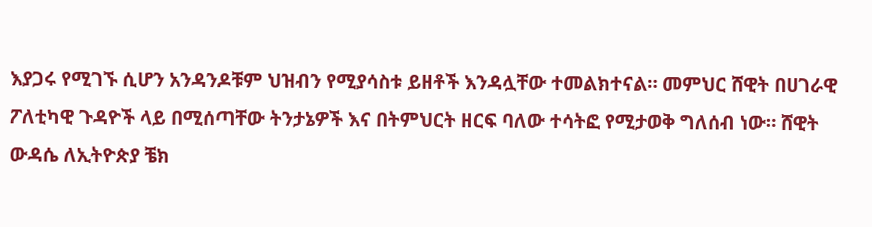እያጋሩ የሚገኙ ሲሆን አንዳንዶቹም ህዝብን የሚያሳስቱ ይዘቶች እንዳሏቸው ተመልክተናል። መምህር ሸዊት በሀገራዊ ፖለቲካዊ ጉዳዮች ላይ በሚሰጣቸው ትንታኔዎች እና በትምህርት ዘርፍ ባለው ተሳትፎ የሚታወቅ ግለሰብ ነው። ሸዊት ውዳሴ ለኢትዮጵያ ቼክ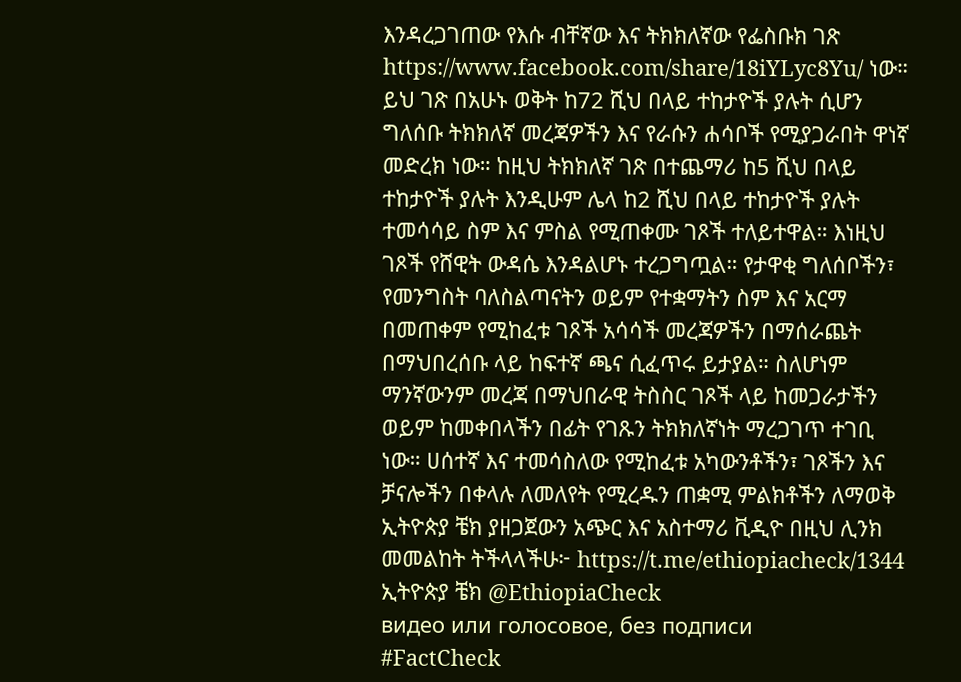እንዳረጋገጠው የእሱ ብቸኛው እና ትክክለኛው የፌስቡክ ገጽ https://www.facebook.com/share/18iYLyc8Yu/ ነው። ይህ ገጽ በአሁኑ ወቅት ከ72 ሺህ በላይ ተከታዮች ያሉት ሲሆን ግለሰቡ ትክክለኛ መረጃዎችን እና የራሱን ሐሳቦች የሚያጋራበት ዋነኛ መድረክ ነው። ከዚህ ትክክለኛ ገጽ በተጨማሪ ከ5 ሺህ በላይ ተከታዮች ያሉት እንዲሁም ሌላ ከ2 ሺህ በላይ ተከታዮች ያሉት ተመሳሳይ ስም እና ምስል የሚጠቀሙ ገጾች ተለይተዋል። እነዚህ ገጾች የሸዊት ውዳሴ እንዳልሆኑ ተረጋግጧል። የታዋቂ ግለሰቦችን፣ የመንግስት ባለስልጣናትን ወይም የተቋማትን ስም እና አርማ በመጠቀም የሚከፈቱ ገጾች አሳሳች መረጃዎችን በማሰራጨት በማህበረሰቡ ላይ ከፍተኛ ጫና ሲፈጥሩ ይታያል። ስለሆነም ማንኛውንም መረጃ በማህበራዊ ትስስር ገጾች ላይ ከመጋራታችን ወይም ከመቀበላችን በፊት የገጹን ትክክለኛነት ማረጋገጥ ተገቢ ነው። ሀሰተኛ እና ተመሳስለው የሚከፈቱ አካውንቶችን፣ ገጾችን እና ቻናሎችን በቀላሉ ለመለየት የሚረዱን ጠቋሚ ምልክቶችን ለማወቅ ኢትዮጵያ ቼክ ያዘጋጀውን አጭር እና አስተማሪ ቪዲዮ በዚህ ሊንክ መመልከት ትችላላችሁ፦ https://t.me/ethiopiacheck/1344 ኢትዮጵያ ቼክ @EthiopiaCheck
видео или голосовое, без подписи
#FactCheck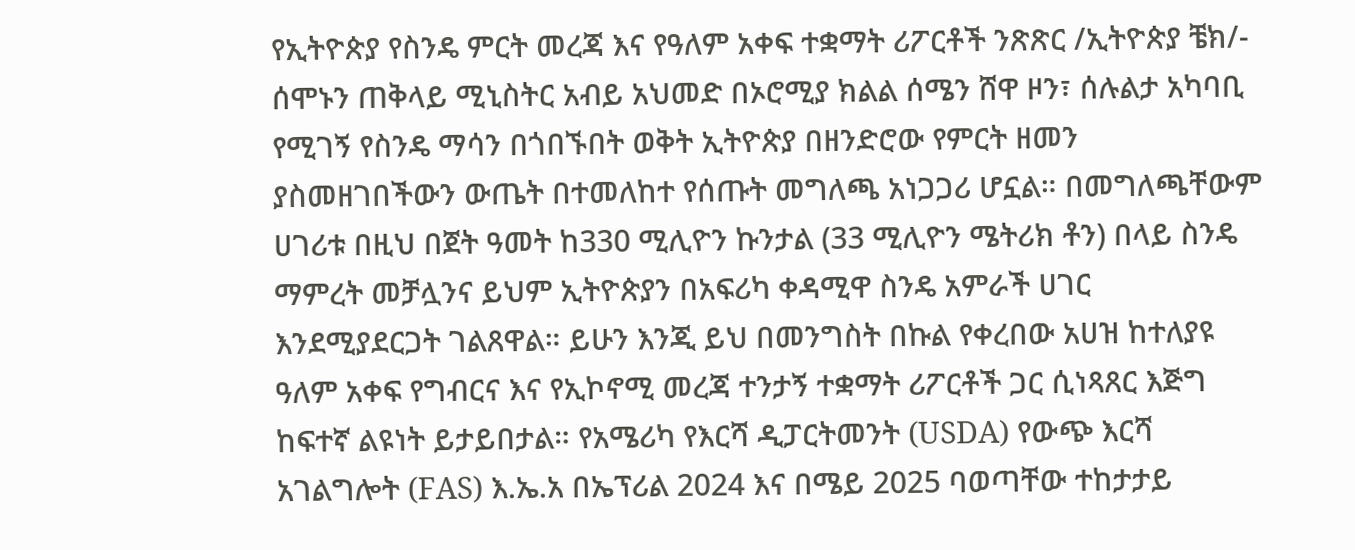የኢትዮጵያ የስንዴ ምርት መረጃ እና የዓለም አቀፍ ተቋማት ሪፖርቶች ንጽጽር /ኢትዮጵያ ቼክ/- ሰሞኑን ጠቅላይ ሚኒስትር አብይ አህመድ በኦሮሚያ ክልል ሰሜን ሸዋ ዞን፣ ሰሉልታ አካባቢ የሚገኝ የስንዴ ማሳን በጎበኙበት ወቅት ኢትዮጵያ በዘንድሮው የምርት ዘመን ያስመዘገበችውን ውጤት በተመለከተ የሰጡት መግለጫ አነጋጋሪ ሆኗል። በመግለጫቸውም ሀገሪቱ በዚህ በጀት ዓመት ከ330 ሚሊዮን ኩንታል (33 ሚሊዮን ሜትሪክ ቶን) በላይ ስንዴ ማምረት መቻሏንና ይህም ኢትዮጵያን በአፍሪካ ቀዳሚዋ ስንዴ አምራች ሀገር እንደሚያደርጋት ገልጸዋል። ይሁን እንጂ ይህ በመንግስት በኩል የቀረበው አሀዝ ከተለያዩ ዓለም አቀፍ የግብርና እና የኢኮኖሚ መረጃ ተንታኝ ተቋማት ሪፖርቶች ጋር ሲነጻጸር እጅግ ከፍተኛ ልዩነት ይታይበታል። የአሜሪካ የእርሻ ዲፓርትመንት (USDA) የውጭ እርሻ አገልግሎት (FAS) እ.ኤ.አ በኤፕሪል 2024 እና በሜይ 2025 ባወጣቸው ተከታታይ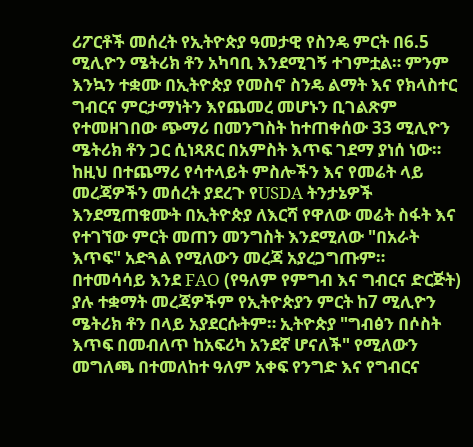ሪፖርቶች መሰረት የኢትዮጵያ ዓመታዊ የስንዴ ምርት በ6.5 ሚሊዮን ሜትሪክ ቶን አካባቢ እንደሚገኝ ተገምቷል። ምንም እንኳን ተቋሙ በኢትዮጵያ የመስኖ ስንዴ ልማት እና የክላስተር ግብርና ምርታማነትን እየጨመረ መሆኑን ቢገልጽም የተመዘገበው ጭማሪ በመንግስት ከተጠቀሰው 33 ሚሊዮን ሜትሪክ ቶን ጋር ሲነጻጸር በአምስት እጥፍ ገደማ ያነሰ ነው። ከዚህ በተጨማሪ የሳተላይት ምስሎችን እና የመሬት ላይ መረጃዎችን መሰረት ያደረጉ የUSDA ትንታኔዎች እንደሚጠቁሙት በኢትዮጵያ ለእርሻ የዋለው መሬት ስፋት እና የተገኘው ምርት መጠን መንግስት እንደሚለው "በአራት እጥፍ" አድጓል የሚለውን መረጃ አያረጋግጡም። በተመሳሳይ እንደ FAO (የዓለም የምግብ እና ግብርና ድርጅት) ያሉ ተቋማት መረጃዎችም የኢትዮጵያን ምርት ከ7 ሚሊዮን ሜትሪክ ቶን በላይ አያደርሱትም። ኢትዮጵያ "ግብፅን በሶስት እጥፍ በመብለጥ ከአፍሪካ አንደኛ ሆናለች" የሚለውን መግለጫ በተመለከተ ዓለም አቀፍ የንግድ እና የግብርና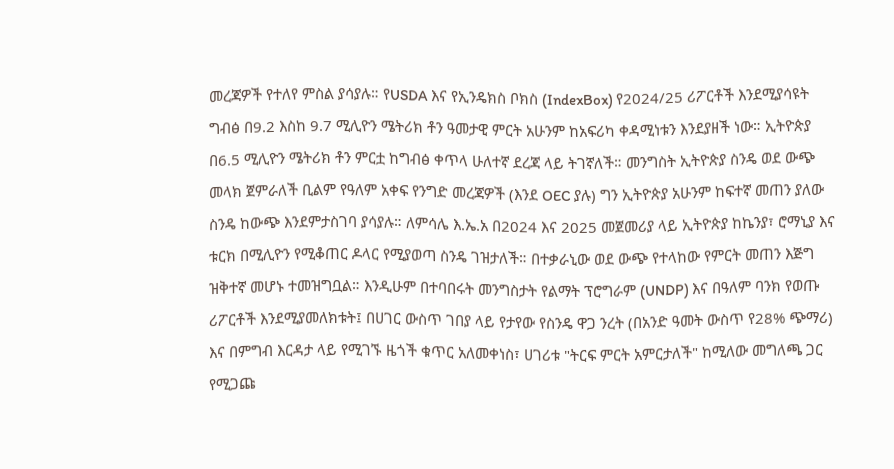መረጃዎች የተለየ ምስል ያሳያሉ። የUSDA እና የኢንዴክስ ቦክስ (IndexBox) የ2024/25 ሪፖርቶች እንደሚያሳዩት ግብፅ በ9.2 እስከ 9.7 ሚሊዮን ሜትሪክ ቶን ዓመታዊ ምርት አሁንም ከአፍሪካ ቀዳሚነቱን እንደያዘች ነው። ኢትዮጵያ በ6.5 ሚሊዮን ሜትሪክ ቶን ምርቷ ከግብፅ ቀጥላ ሁለተኛ ደረጃ ላይ ትገኛለች። መንግስት ኢትዮጵያ ስንዴ ወደ ውጭ መላክ ጀምራለች ቢልም የዓለም አቀፍ የንግድ መረጃዎች (እንደ OEC ያሉ) ግን ኢትዮጵያ አሁንም ከፍተኛ መጠን ያለው ስንዴ ከውጭ እንደምታስገባ ያሳያሉ። ለምሳሌ እ.ኤ.አ በ2024 እና 2025 መጀመሪያ ላይ ኢትዮጵያ ከኬንያ፣ ሮማኒያ እና ቱርክ በሚሊዮን የሚቆጠር ዶላር የሚያወጣ ስንዴ ገዝታለች። በተቃራኒው ወደ ውጭ የተላከው የምርት መጠን እጅግ ዝቅተኛ መሆኑ ተመዝግቧል። እንዲሁም በተባበሩት መንግስታት የልማት ፕሮግራም (UNDP) እና በዓለም ባንክ የወጡ ሪፖርቶች እንደሚያመለክቱት፤ በሀገር ውስጥ ገበያ ላይ የታየው የስንዴ ዋጋ ንረት (በአንድ ዓመት ውስጥ የ28% ጭማሪ) እና በምግብ እርዳታ ላይ የሚገኙ ዜጎች ቁጥር አለመቀነስ፣ ሀገሪቱ "ትርፍ ምርት አምርታለች" ከሚለው መግለጫ ጋር የሚጋጩ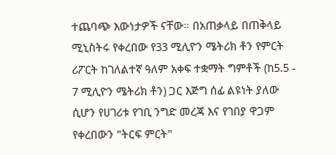ተጨባጭ እውነታዎች ናቸው። በአጠቃላይ በጠቅላይ ሚኒስትሩ የቀረበው የ33 ሚሊዮን ሜትሪክ ቶን የምርት ሪፖርት ከገለልተኛ ዓለም አቀፍ ተቋማት ግምቶች (ከ5.5 - 7 ሚሊዮን ሜትሪክ ቶን) ጋር እጅግ ሰፊ ልዩነት ያለው ሲሆን የሀገሪቱ የገቢ ንግድ መረጃ እና የገበያ ዋጋም የቀረበውን "ትርፍ ምርት"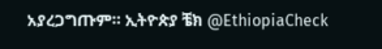አያረጋግጡም። ኢትዮጵያ ቼክ @EthiopiaCheck